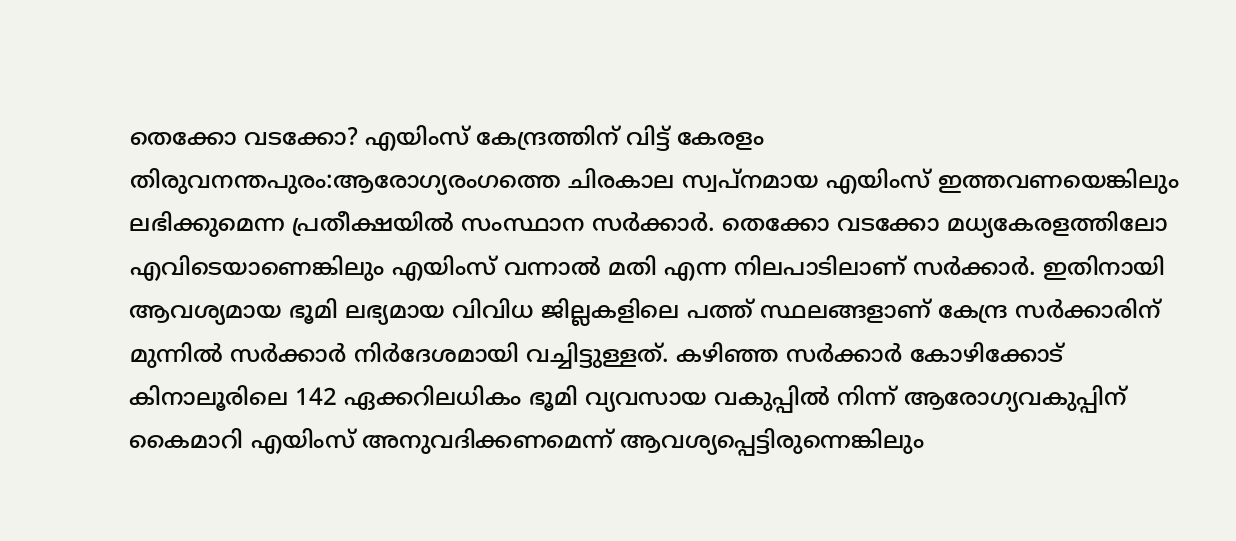തെക്കോ വടക്കോ? എയിംസ് കേന്ദ്രത്തിന് വിട്ട് കേരളം
തിരുവനന്തപുരം:ആരോഗ്യരംഗത്തെ ചിരകാല സ്വപ്നമായ എയിംസ് ഇത്തവണയെങ്കിലും ലഭിക്കുമെന്ന പ്രതീക്ഷയിൽ സംസ്ഥാന സർക്കാർ. തെക്കോ വടക്കോ മധ്യകേരളത്തിലോ എവിടെയാണെങ്കിലും എയിംസ് വന്നാൽ മതി എന്ന നിലപാടിലാണ് സർക്കാർ. ഇതിനായി ആവശ്യമായ ഭൂമി ലഭ്യമായ വിവിധ ജില്ലകളിലെ പത്ത് സ്ഥലങ്ങളാണ് കേന്ദ്ര സർക്കാരിന് മുന്നിൽ സർക്കാർ നിർദേശമായി വച്ചിട്ടുള്ളത്. കഴിഞ്ഞ സർക്കാർ കോഴിക്കോട് കിനാലൂരിലെ 142 ഏക്കറിലധികം ഭൂമി വ്യവസായ വകുപ്പിൽ നിന്ന് ആരോഗ്യവകുപ്പിന് കൈമാറി എയിംസ് അനുവദിക്കണമെന്ന് ആവശ്യപ്പെട്ടിരുന്നെങ്കിലും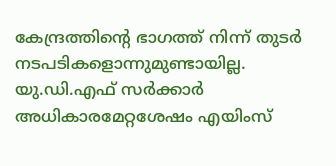കേന്ദ്രത്തിന്റെ ഭാഗത്ത് നിന്ന് തുടർ നടപടികളൊന്നുമുണ്ടായില്ല. യു.ഡി.എഫ് സർക്കാർ അധികാരമേറ്റശേഷം എയിംസ്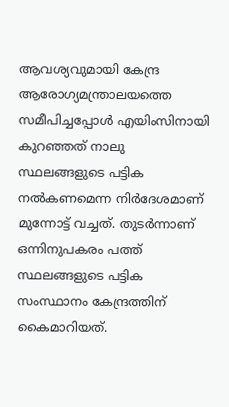ആവശ്യവുമായി കേന്ദ്ര ആരോഗ്യമന്ത്രാലയത്തെ സമീപിച്ചപ്പോൾ എയിംസിനായി കുറഞ്ഞത് നാലു സ്ഥലങ്ങളുടെ പട്ടിക നൽകണമെന്ന നിർദേശമാണ് മുന്നോട്ട് വച്ചത്. തുടർന്നാണ് ഒന്നിനുപകരം പത്ത് സ്ഥലങ്ങളുടെ പട്ടിക സംസ്ഥാനം കേന്ദ്രത്തിന് കൈമാറിയത്.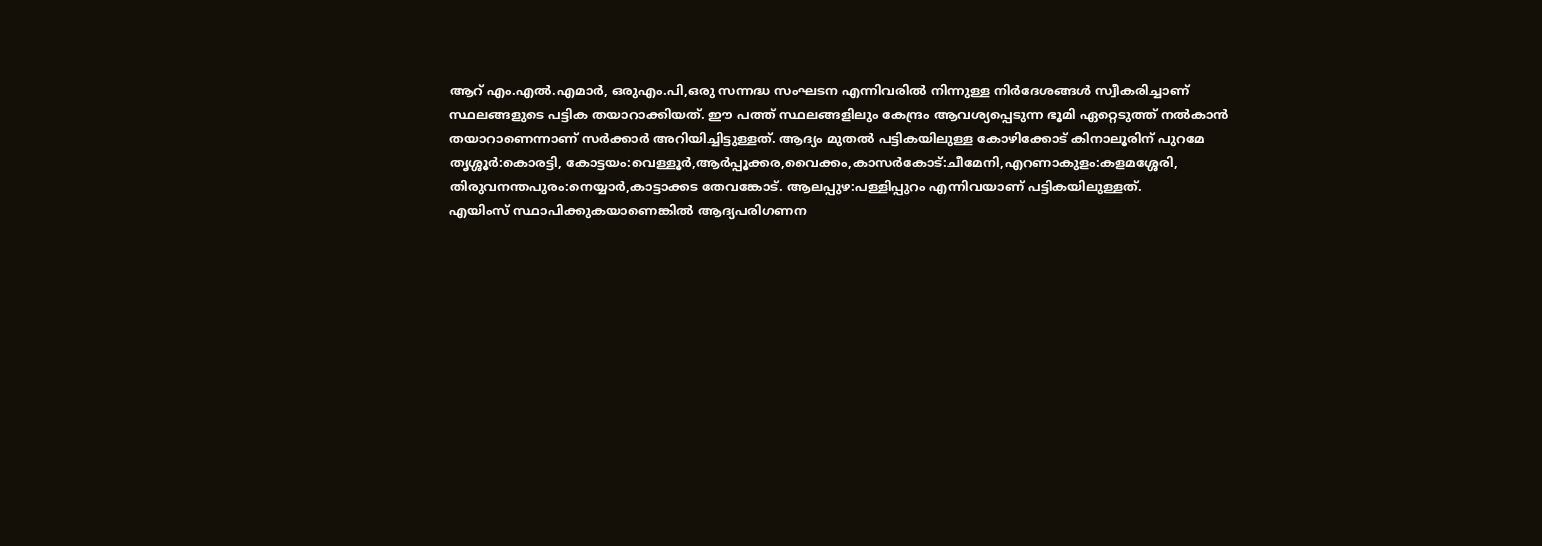ആറ് എം.എൽ.എമാർ, ഒരുഎം.പി,ഒരു സന്നദ്ധ സംഘടന എന്നിവരിൽ നിന്നുള്ള നിർദേശങ്ങൾ സ്വീകരിച്ചാണ് സ്ഥലങ്ങളുടെ പട്ടിക തയാറാക്കിയത്. ഈ പത്ത് സ്ഥലങ്ങളിലും കേന്ദ്രം ആവശ്യപ്പെടുന്ന ഭൂമി ഏറ്റെടുത്ത് നൽകാൻ തയാറാണെന്നാണ് സർക്കാർ അറിയിച്ചിട്ടുള്ളത്. ആദ്യം മുതൽ പട്ടികയിലുള്ള കോഴിക്കോട് കിനാലൂരിന് പുറമേ തൃശ്ശൂർ:കൊരട്ടി, കോട്ടയം:വെള്ളൂർ,ആർപ്പൂക്കര,വൈക്കം,കാസർകോട്:ചീമേനി,എറണാകുളം:കളമശ്ശേരി, തിരുവനന്തപുരം:നെയ്യാർ,കാട്ടാക്കട തേവങ്കോട്. ആലപ്പുഴ:പള്ളിപ്പുറം എന്നിവയാണ് പട്ടികയിലുള്ളത്.
എയിംസ് സ്ഥാപിക്കുകയാണെങ്കിൽ ആദ്യപരിഗണന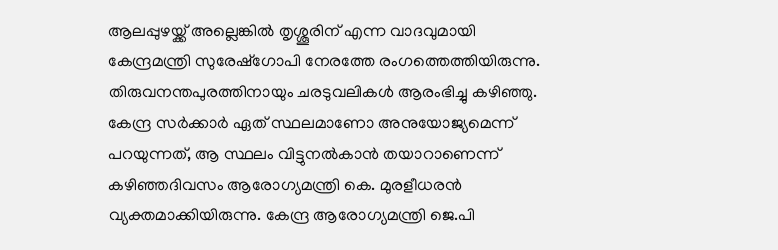ആലപ്പുഴയ്ക്ക് അല്ലെങ്കിൽ തൃശ്ശൂരിന് എന്ന വാദവുമായി കേന്ദ്രമന്ത്രി സുരേഷ്ഗോപി നേരത്തേ രംഗത്തെത്തിയിരുന്നു. തിരുവനന്തപുരത്തിനായും ചരടുവലികൾ ആരംഭിച്ചു കഴിഞ്ഞു. കേന്ദ്ര സർക്കാർ ഏത് സ്ഥലമാണോ അനുയോജ്യമെന്ന് പറയുന്നത്, ആ സ്ഥലം വിട്ടുനൽകാൻ തയാറാണെന്ന് കഴിഞ്ഞദിവസം ആരോഗ്യമന്ത്രി കെ. മുരളീധരൻ വ്യക്തമാക്കിയിരുന്നു. കേന്ദ്ര ആരോഗ്യമന്ത്രി ജെ.പി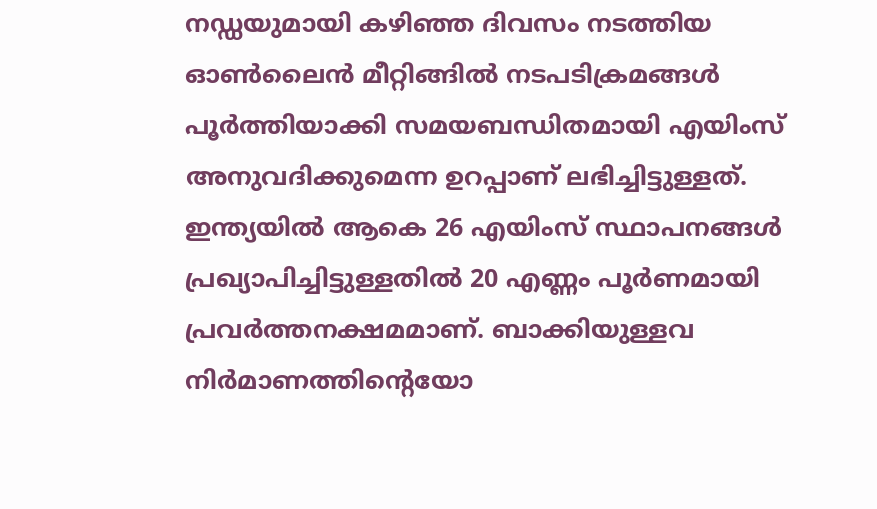നഡ്ഡയുമായി കഴിഞ്ഞ ദിവസം നടത്തിയ ഓൺലൈൻ മീറ്റിങ്ങിൽ നടപടിക്രമങ്ങൾ പൂർത്തിയാക്കി സമയബന്ധിതമായി എയിംസ് അനുവദിക്കുമെന്ന ഉറപ്പാണ് ലഭിച്ചിട്ടുള്ളത്.
ഇന്ത്യയിൽ ആകെ 26 എയിംസ് സ്ഥാപനങ്ങൾ പ്രഖ്യാപിച്ചിട്ടുള്ളതിൽ 20 എണ്ണം പൂർണമായി പ്രവർത്തനക്ഷമമാണ്. ബാക്കിയുള്ളവ നിർമാണത്തിന്റെയോ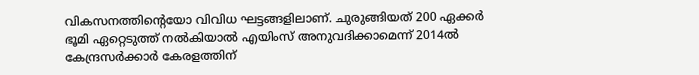വികസനത്തിന്റെയോ വിവിധ ഘട്ടങ്ങളിലാണ്. ചുരുങ്ങിയത് 200 ഏക്കർ ഭൂമി ഏറ്റെടുത്ത് നൽകിയാൽ എയിംസ് അനുവദിക്കാമെന്ന് 2014ൽ കേന്ദ്രസർക്കാർ കേരളത്തിന്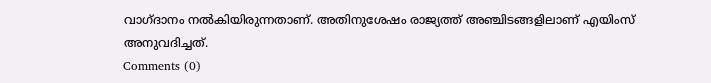വാഗ്ദാനം നൽകിയിരുന്നതാണ്. അതിനുശേഷം രാജ്യത്ത് അഞ്ചിടങ്ങളിലാണ് എയിംസ് അനുവദിച്ചത്.
Comments (0)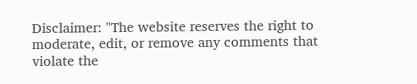Disclaimer: "The website reserves the right to moderate, edit, or remove any comments that violate the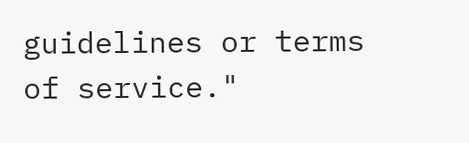guidelines or terms of service."